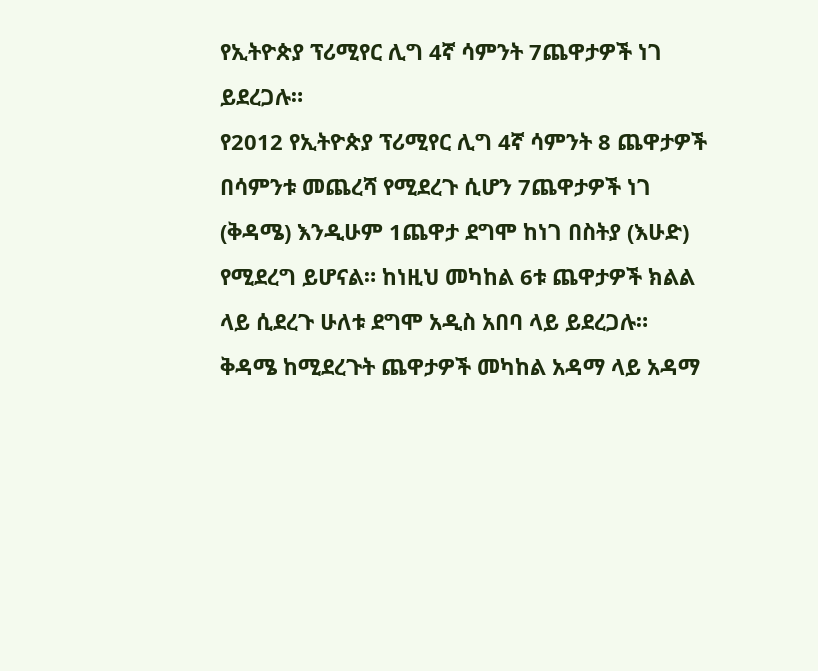የኢትዮጵያ ፕሪሚየር ሊግ 4ኛ ሳምንት 7ጨዋታዎች ነገ ይደረጋሉ።
የ2012 የኢትዮጵያ ፕሪሚየር ሊግ 4ኛ ሳምንት 8 ጨዋታዎች በሳምንቱ መጨረሻ የሚደረጉ ሲሆን 7ጨዋታዎች ነገ (ቅዳሜ) እንዲሁም 1ጨዋታ ደግሞ ከነገ በስትያ (እሁድ) የሚደረግ ይሆናል። ከነዚህ መካከል 6ቱ ጨዋታዎች ክልል ላይ ሲደረጉ ሁለቱ ደግሞ አዲስ አበባ ላይ ይደረጋሉ።
ቅዳሜ ከሚደረጉት ጨዋታዎች መካከል አዳማ ላይ አዳማ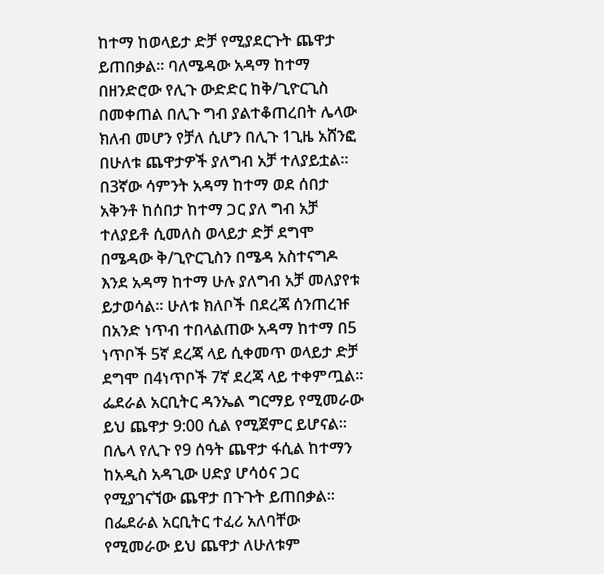ከተማ ከወላይታ ድቻ የሚያደርጉት ጨዋታ ይጠበቃል። ባለሜዳው አዳማ ከተማ በዘንድሮው የሊጉ ውድድር ከቅ/ጊዮርጊስ በመቀጠል በሊጉ ግብ ያልተቆጠረበት ሌላው ክለብ መሆን የቻለ ሲሆን በሊጉ 1ጊዜ አሸንፎ በሁለቱ ጨዋታዎች ያለግብ አቻ ተለያይቷል። በ3ኛው ሳምንት አዳማ ከተማ ወደ ሰበታ አቅንቶ ከሰበታ ከተማ ጋር ያለ ግብ አቻ ተለያይቶ ሲመለስ ወላይታ ድቻ ደግሞ በሜዳው ቅ/ጊዮርጊስን በሜዳ አስተናግዶ እንደ አዳማ ከተማ ሁሉ ያለግብ አቻ መለያየቱ ይታወሳል። ሁለቱ ክለቦች በደረጃ ሰንጠረዡ በአንድ ነጥብ ተበላልጠው አዳማ ከተማ በ5 ነጥቦች 5ኛ ደረጃ ላይ ሲቀመጥ ወላይታ ድቻ ደግሞ በ4ነጥቦች 7ኛ ደረጃ ላይ ተቀምጧል። ፌደራል አርቢትር ዳንኤል ግርማይ የሚመራው ይህ ጨዋታ 9:00 ሲል የሚጀምር ይሆናል።
በሌላ የሊጉ የ9 ሰዓት ጨዋታ ፋሲል ከተማን ከአዲስ አዳጊው ሀድያ ሆሳዕና ጋር የሚያገናኘው ጨዋታ በጉጉት ይጠበቃል። በፌደራል አርቢትር ተፈሪ አለባቸው የሚመራው ይህ ጨዋታ ለሁለቱም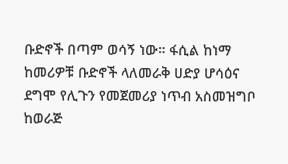ቡድኖች በጣም ወሳኝ ነው። ፋሲል ከነማ ከመሪዎቹ ቡድኖች ላለመራቅ ሀድያ ሆሳዕና ደግሞ የሊጉን የመጀመሪያ ነጥብ አስመዝግቦ ከወራጅ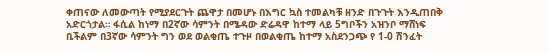ቀጠናው ለመውጣት የሚያደርጉት ጨዋታ በመሆኑ በእግር ኳስ ተመልካቹ ዘንድ በጉጉት እንዲጠበቅ አድርጎታል። ፋሲል ከነማ በ2ኛው ሳምንት በሜዳው ድሬዳዋ ከተማ ላይ 5ግቦችን አዝንቦ ማሸነፍ ቢችልም በ3ኛው ሳምንት ግን ወደ ወልቂጤ ተጉዞ በወልቂጤ ከተማ አስደንጋጭ የ 1-0 ሽንፈት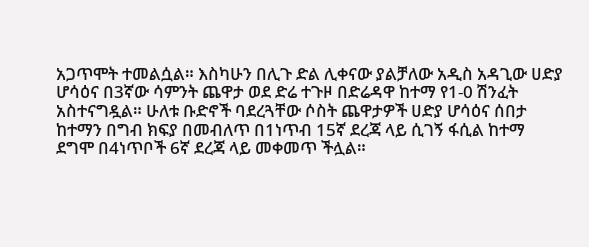አጋጥሞት ተመልሷል። እስካሁን በሊጉ ድል ሊቀናው ያልቻለው አዲስ አዳጊው ሀድያ ሆሳዕና በ3ኛው ሳምንት ጨዋታ ወደ ድሬ ተጉዞ በድሬዳዋ ከተማ የ1-0 ሽንፈት አስተናግዷል። ሁለቱ ቡድኖች ባደረጓቸው ሶስት ጨዋታዎች ሀድያ ሆሳዕና ሰበታ ከተማን በግብ ክፍያ በመብለጥ በ1ነጥብ 15ኛ ደረጃ ላይ ሲገኝ ፋሲል ከተማ ደግሞ በ4ነጥቦች 6ኛ ደረጃ ላይ መቀመጥ ችሏል።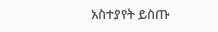አስተያየት ይስጡ